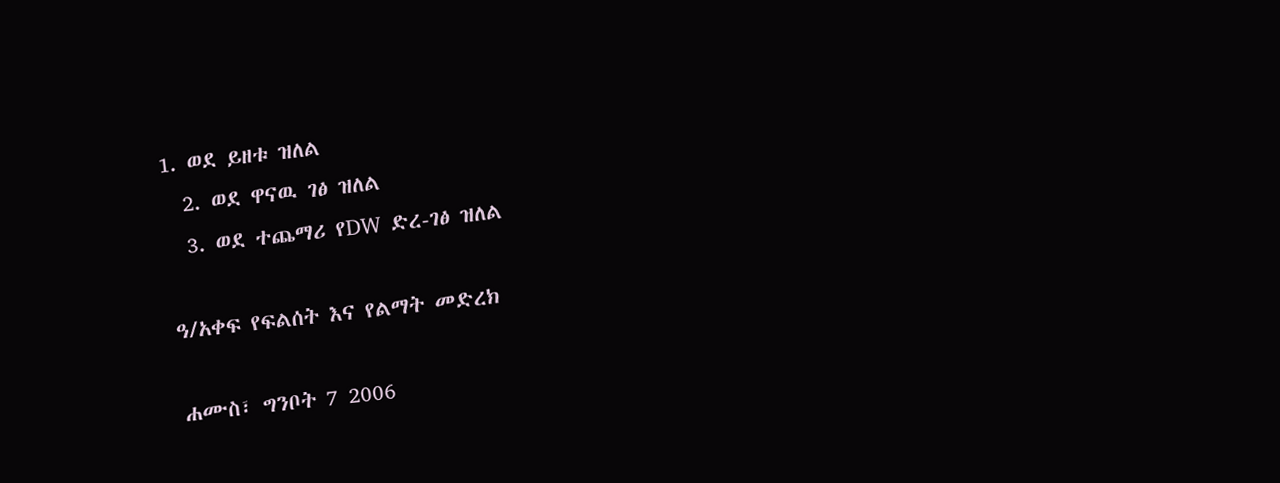1. ወደ ይዘቱ ዝለል
  2. ወደ ዋናዉ ገፅ ዝለል
  3. ወደ ተጨማሪ የDW ድረ-ገፅ ዝለል

ዓ/አቀፍ የፍልሰት እና የልማት መድረክ

ሐሙስ፣ ግንቦት 7 2006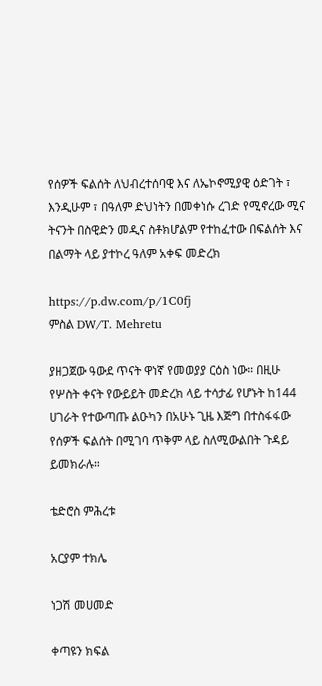የሰዎች ፍልሰት ለህብረተሰባዊ እና ለኤኮኖሚያዊ ዕድገት ፣ እንዲሁም ፣ በዓለም ድህነትን በመቀነሱ ረገድ የሚኖረው ሚና ትናንት በስዊድን መዲና ስቶክሆልም የተከፈተው በፍልሰት እና በልማት ላይ ያተኮረ ዓለም አቀፍ መድረክ

https://p.dw.com/p/1C0fj
ምስል DW/T. Mehretu

ያዘጋጀው ዓውደ ጥናት ዋነኛ የመወያያ ርዕስ ነው። በዚሁ የሦስት ቀናት የውይይት መድረክ ላይ ተሳታፊ የሆኑት ከ144 ሀገራት የተውጣጡ ልዑካን በአሁኑ ጊዜ እጅግ በተስፋፋው የሰዎች ፍልሰት በሚገባ ጥቅም ላይ ስለሚውልበት ጉዳይ ይመክራሉ።

ቴድሮስ ምሕረቱ

አርያም ተክሌ

ነጋሽ መሀመድ

ቀጣዩን ክፍል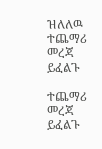ዝለለዉ ተጨማሪ መረጃ ይፈልጉ

ተጨማሪ መረጃ ይፈልጉ